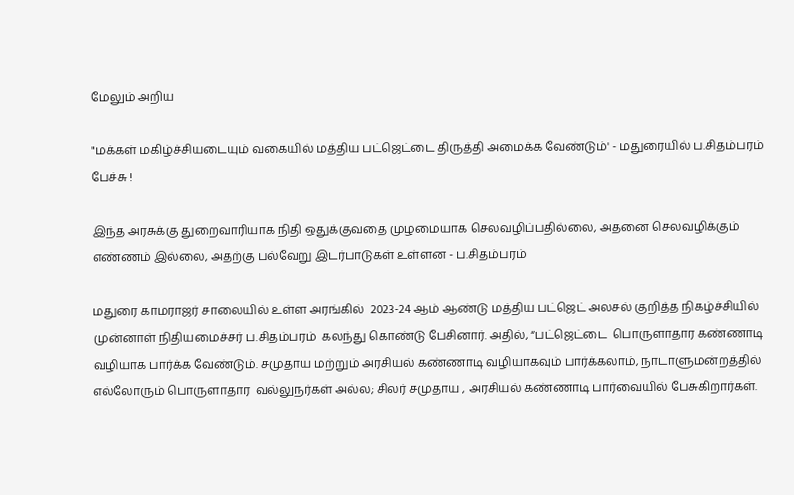மேலும் அறிய

"மக்கள் மகிழ்ச்சியடையும் வகையில் மத்திய பட்ஜெட்டை திருத்தி அமைக்க வேண்டும்' - மதுரையில் ப.சிதம்பரம் பேச்சு !

இந்த அரசுக்கு துறைவாரியாக நிதி ஒதுக்குவதை முழமையாக செலவழிப்பதில்லை, அதனை செலவழிக்கும் எண்ணம் இல்லை, அதற்கு பல்வேறு இடர்பாடுகள் உள்ளன - ப.சிதம்பரம்

மதுரை காமராஜர் சாலையில் உள்ள அரங்கில்  2023-24 ஆம் ஆண்டு மத்திய பட்ஜெட் அலசல் குறித்த நிகழ்ச்சியில் முன்னாள் நிதியமைச்சர் ப.சிதம்பரம்  கலந்து கொண்டு பேசினார். அதில், “பட்ஜெட்டை  பொருளாதார கண்ணாடி வழியாக பார்க்க வேண்டும். சமுதாய மற்றும் அரசியல் கண்ணாடி வழியாகவும் பார்க்கலாம், நாடாளுமன்றத்தில் எல்லோரும் பொருளாதார  வல்லுநர்கள் அல்ல; சிலர் சமுதாய , அரசியல் கண்ணாடி பார்வையில் பேசுகிறார்கள்.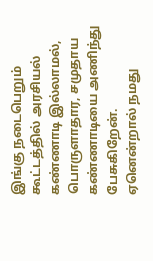இங்கு நடைபெறும் கூட்டத்தில் அரசியல் கண்ணாடி இல்லாமல், பொருளாதார, சமுதாய கண்ணாடியை அணிந்து பேசுகிறேன்.  ஏனென்றால் நமது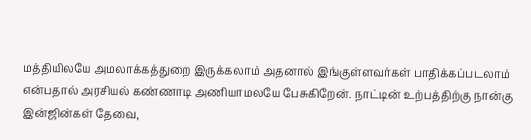மத்தியிலயே அமலாக்கத்துறை இருக்கலாம் அதனால் இங்குள்ளவர்கள் பாதிக்கப்படலாம் என்பதால் அரசியல் கண்ணாடி அணியாமலயே பேசுகிறேன். நாட்டின் உற்பத்திற்கு நான்கு இன்ஜின்கள் தேவை,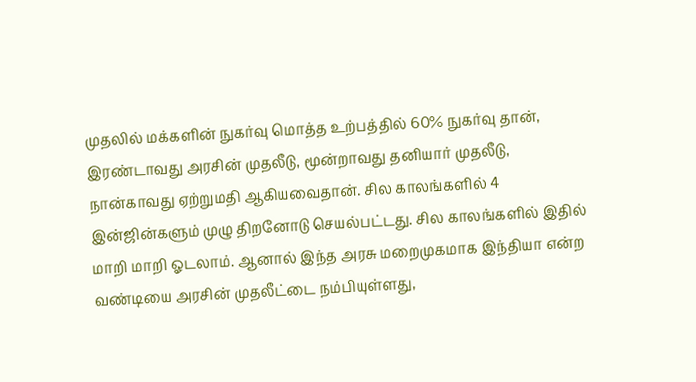முதலில் மக்களின் நுகர்வு மொத்த உற்பத்தில் 60% நுகர்வு தான், இரண்டாவது அரசின் முதலீடு, மூன்றாவது தனியார் முதலீடு, நான்காவது ஏற்றுமதி ஆகியவைதான். சில காலங்களில் 4 இன்ஜின்களும் முழு திறனோடு செயல்பட்டது. சில காலங்களில் இதில் மாறி மாறி ஓடலாம். ஆனால் இந்த அரசு மறைமுகமாக இந்தியா என்ற வண்டியை அரசின் முதலீட்டை நம்பியுள்ளது,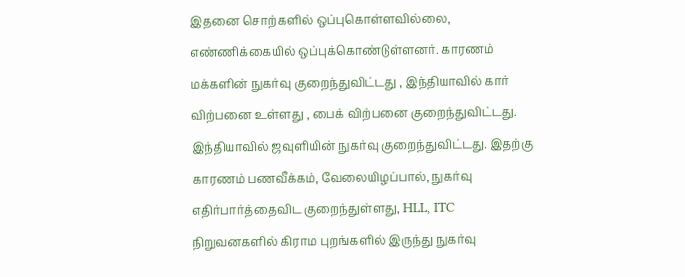இதனை சொற்களில் ஒப்புகொள்ளவில்லை, எண்ணிக்கையில் ஒப்புக்கொண்டுள்ளனர். காரணம் மக்களின் நுகர்வு குறைந்துவிட்டது , இந்தியாவில் கார் விற்பனை உள்ளது , பைக் விற்பனை குறைந்துவிட்டது. இந்தியாவில் ஜவுளியின் நுகர்வு குறைந்துவிட்டது. இதற்கு காரணம் பணவீக்கம், வேலையிழப்பால், நுகர்வு எதிர்பார்த்தைவிட குறைந்துள்ளது, HLL, ITC நிறுவனகளில் கிராம புறங்களில் இருந்து நுகர்வு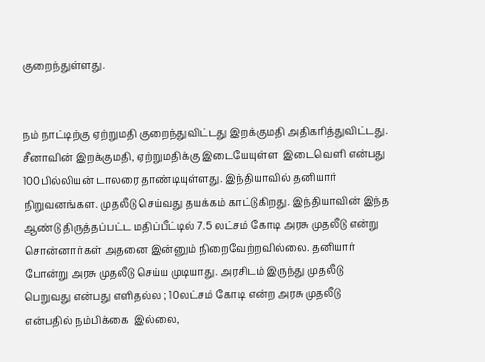குறைந்துள்ளது.


நம் நாட்டிற்கு ஏற்றுமதி குறைந்துவிட்டது இறக்குமதி அதிகரித்துவிட்டது.  சீனாவின் இறக்குமதி, ஏற்றுமதிக்கு இடையேயுள்ள  இடைவெளி என்பது 100பில்லியன் டாலரை தாண்டியுள்ளது. இந்தியாவில் தனியார் நிறுவனங்கள. முதலீடு செய்வது தயக்கம் காட்டுகிறது. இந்தியாவின் இந்த ஆண்டு திருத்தப்பட்ட மதிப்பீட்டில் 7.5 லட்சம் கோடி அரசு முதலீடு என்று சொன்னார்கள் அதனை இன்னும் நிறைவேற்றவில்லை. தனியார் போன்று அரசு முதலீடு செய்ய முடியாது. அரசிடம் இருந்து முதலீடு பெறுவது என்பது எளிதல்ல ; 10லட்சம் கோடி என்ற அரசு முதலீடு என்பதில் நம்பிக்கை  இல்லை,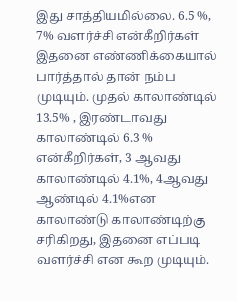இது சாத்தியமில்லை. 6.5 %, 7% வளர்ச்சி என்கீறிர்கள் இதனை எண்ணிக்கையால் பார்த்தால் தான் நம்ப முடியும். முதல் காலாண்டில் 13.5% , இரண்டாவது காலாண்டில் 6.3 % என்கீறிர்கள், 3 ஆவது காலாண்டில் 4.1%, 4ஆவது ஆண்டில் 4.1%என காலாண்டு காலாண்டிற்கு சரிகிறது, இதனை எப்படி வளர்ச்சி என கூற முடியும்.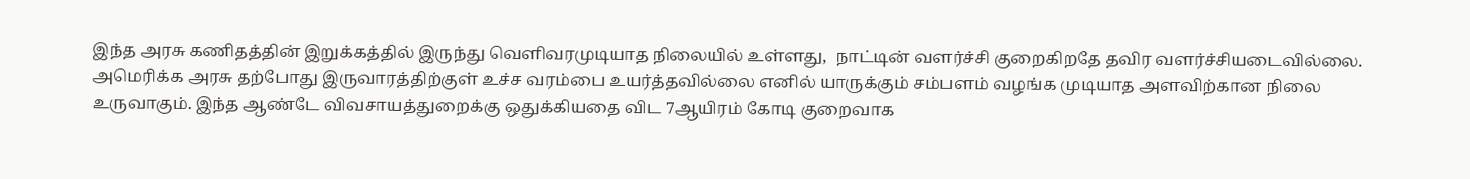இந்த அரசு கணிதத்தின் இறுக்கத்தில் இருந்து வெளிவரமுடியாத நிலையில் உள்ளது,  நாட்டின் வளர்ச்சி குறைகிறதே தவிர வளர்ச்சியடைவில்லை. அமெரிக்க அரசு தற்போது இருவாரத்திற்குள் உச்ச வரம்பை உயர்த்தவில்லை எனில் யாருக்கும் சம்பளம் வழங்க முடியாத அளவிற்கான நிலை உருவாகும். இந்த ஆண்டே விவசாயத்துறைக்கு ஒதுக்கியதை விட 7ஆயிரம் கோடி குறைவாக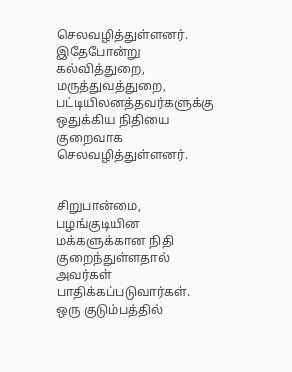செலவழித்துள்ளனர்.  இதேபோன்று கல்வித்துறை, மருத்துவத்துறை, பட்டியிலனத்தவர்களுக்கு ஒதுக்கிய நிதியை குறைவாக செலவழித்துள்ளனர்.


சிறுபான்மை, பழங்குடியின மக்களுக்கான நிதி குறைந்துள்ளதால் அவர்கள்  பாதிக்கப்படுவார்கள். ஒரு குடும்பத்தில்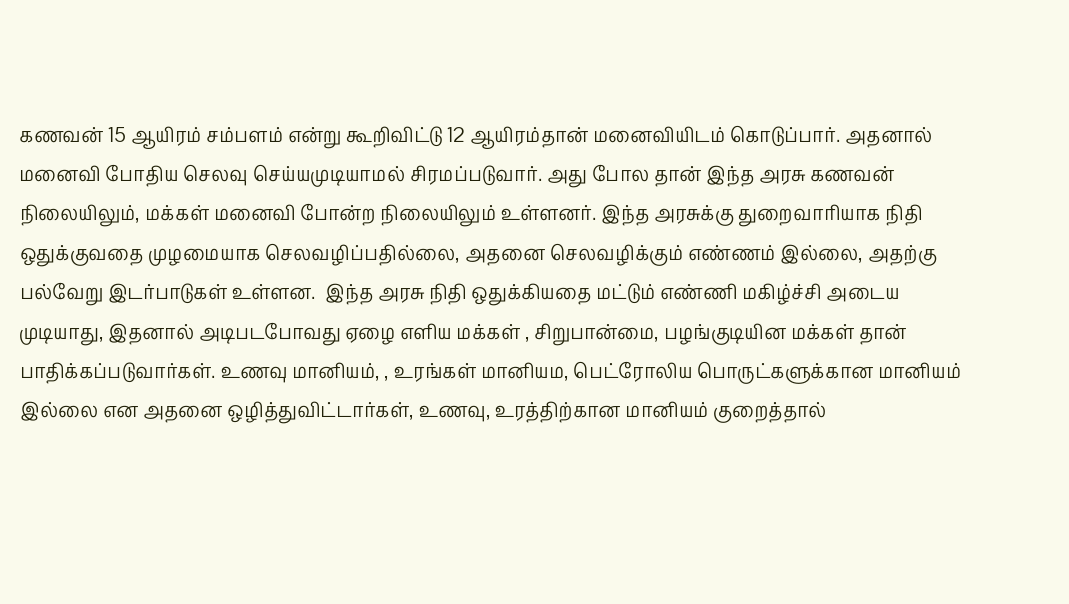கணவன் 15 ஆயிரம் சம்பளம் என்று கூறிவிட்டு 12 ஆயிரம்தான் மனைவியிடம் கொடுப்பார். அதனால் மனைவி போதிய செலவு செய்யமுடியாமல் சிரமப்படுவார். அது போல தான் இந்த அரசு கணவன் நிலையிலும், மக்கள் மனைவி போன்ற நிலையிலும் உள்ளனர். இந்த அரசுக்கு துறைவாரியாக நிதி ஒதுக்குவதை முழமையாக செலவழிப்பதில்லை, அதனை செலவழிக்கும் எண்ணம் இல்லை, அதற்கு பல்வேறு இடர்பாடுகள் உள்ளன.  இந்த அரசு நிதி ஒதுக்கியதை மட்டும் எண்ணி மகிழ்ச்சி அடைய முடியாது, இதனால் அடிபடபோவது ஏழை எளிய மக்கள் , சிறுபான்மை, பழங்குடியின மக்கள் தான் பாதிக்கப்படுவார்கள். உணவு மானியம், , உரங்கள் மானியம, பெட்ரோலிய பொருட்களுக்கான மானியம் இல்லை என அதனை ஒழித்துவிட்டார்கள், உணவு, உரத்திற்கான மானியம் குறைத்தால்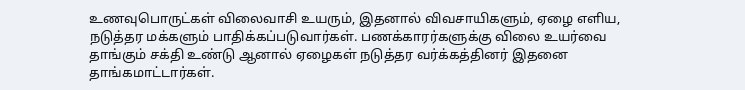உணவுபொருட்கள் விலைவாசி உயரும், இதனால் விவசாயிகளும், ஏழை எளிய,  நடுத்தர மக்களும் பாதிக்கப்படுவார்கள். பணக்காரர்களுக்கு விலை உயர்வை தாங்கும் சக்தி உண்டு ஆனால் ஏழைகள் நடுத்தர வர்க்கத்தினர் இதனை தாங்கமாட்டார்கள்.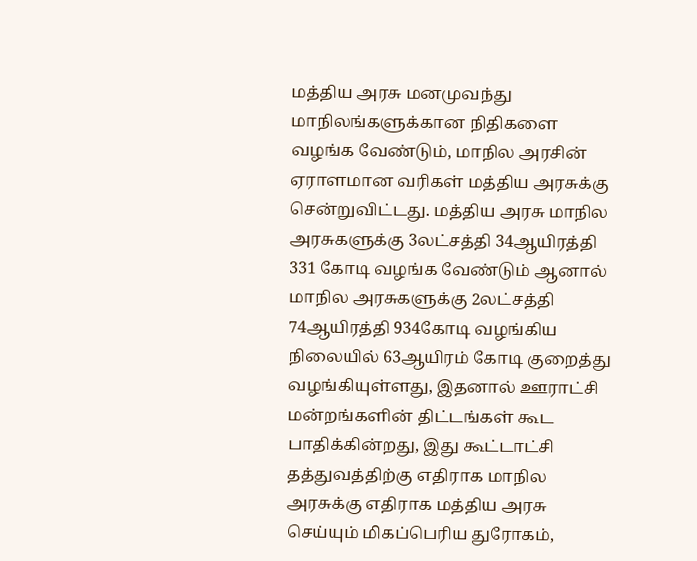மத்திய அரசு மனமுவந்து மாநிலங்களுக்கான நிதிகளை வழங்க வேண்டும், மாநில அரசின் ஏராளமான வரிகள் மத்திய அரசுக்கு சென்றுவிட்டது. மத்திய அரசு மாநில அரசுகளுக்கு 3லட்சத்தி 34ஆயிரத்தி 331 கோடி வழங்க வேண்டும் ஆனால் மாநில அரசுகளுக்கு 2லட்சத்தி 74ஆயிரத்தி 934கோடி வழங்கிய நிலையில் 63ஆயிரம் கோடி குறைத்து வழங்கியுள்ளது, இதனால் ஊராட்சி மன்றங்களின் திட்டங்கள் கூட பாதிக்கின்றது, இது கூட்டாட்சி தத்துவத்திற்கு எதிராக மாநில அரசுக்கு எதிராக மத்திய அரசு செய்யும் மிகப்பெரிய துரோகம்,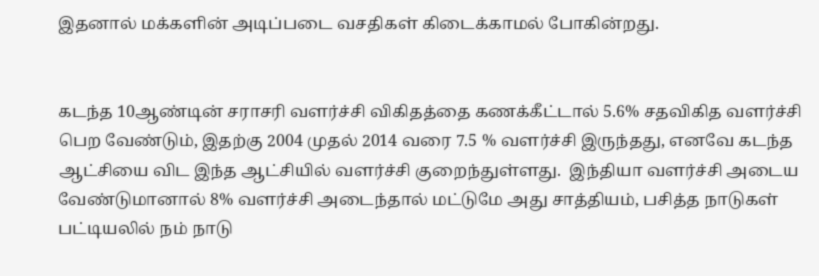இதனால் மக்களின் அடிப்படை வசதிகள் கிடைக்காமல் போகின்றது.


கடந்த 10ஆண்டின் சராசரி வளர்ச்சி விகிதத்தை கணக்கீட்டால் 5.6% சதவிகித வளர்ச்சி பெற வேண்டும், இதற்கு 2004 முதல் 2014 வரை 7.5 % வளர்ச்சி இருந்தது, எனவே கடந்த ஆட்சியை விட இந்த ஆட்சியில் வளர்ச்சி குறைந்துள்ளது.  இந்தியா வளர்ச்சி அடைய வேண்டுமானால் 8% வளர்ச்சி அடைந்தால் மட்டுமே அது சாத்தியம், பசித்த நாடுகள் பட்டியலில் நம் நாடு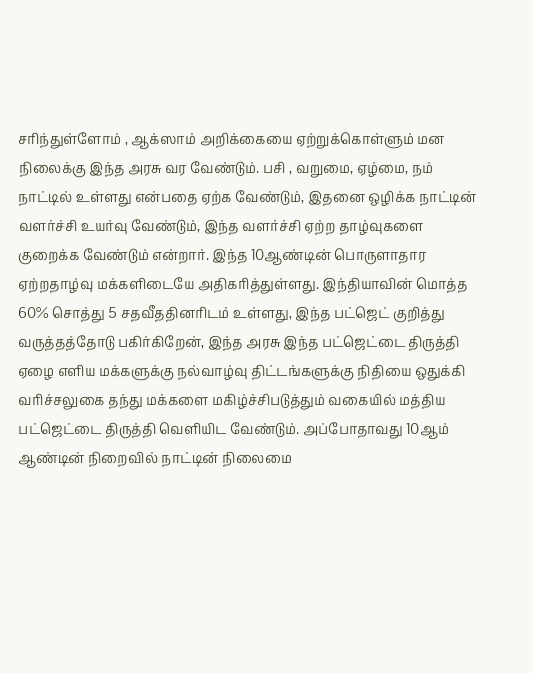சரிந்துள்ளோம் , ஆக்ஸாம் அறிக்கையை ஏற்றுக்கொள்ளும் மன நிலைக்கு இந்த அரசு வர வேண்டும். பசி , வறுமை, ஏழ்மை, நம் நாட்டில் உள்ளது என்பதை ஏற்க வேண்டும், இதனை ஒழிக்க நாட்டின் வளர்ச்சி உயர்வு வேண்டும், இந்த வளர்ச்சி ஏற்ற தாழ்வுகளை குறைக்க வேண்டும் என்றார். இந்த 10ஆண்டின் பொருளாதார  ஏற்றதாழ்வு மக்களிடையே அதிகரித்துள்ளது. இந்தியாவின் மொத்த 60% சொத்து 5 சதவீததினரிடம் உள்ளது, இந்த பட்ஜெட் குறித்து வருத்தத்தோடு பகிர்கிறேன், இந்த அரசு இந்த பட்ஜெட்டை திருத்தி ஏழை எளிய மக்களுக்கு நல்வாழ்வு திட்டங்களுக்கு நிதியை ஒதுக்கி வரிச்சலுகை தந்து மக்களை மகிழ்ச்சிபடுத்தும் வகையில் மத்திய பட்ஜெட்டை திருத்தி வெளியிட வேண்டும். அப்போதாவது 10ஆம் ஆண்டின் நிறைவில் நாட்டின் நிலைமை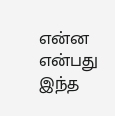என்ன என்பது இந்த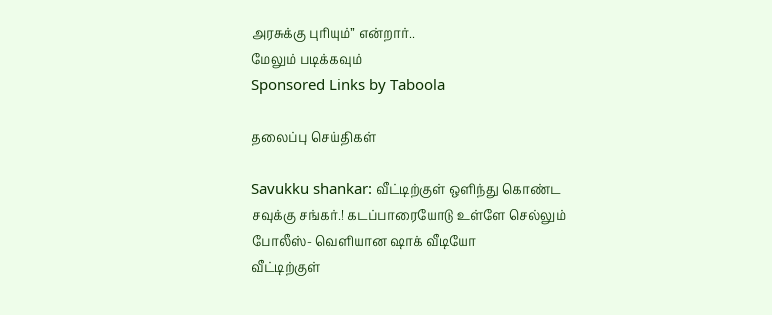அரசுக்கு புரியும்” என்றார்..
மேலும் படிக்கவும்
Sponsored Links by Taboola

தலைப்பு செய்திகள்

Savukku shankar: வீட்டிற்குள் ஒளிந்து கொண்ட சவுக்கு சங்கர்.! கடப்பாரையோடு உள்ளே செல்லும் போலீஸ்- வெளியான ஷாக் வீடியோ
வீட்டிற்குள்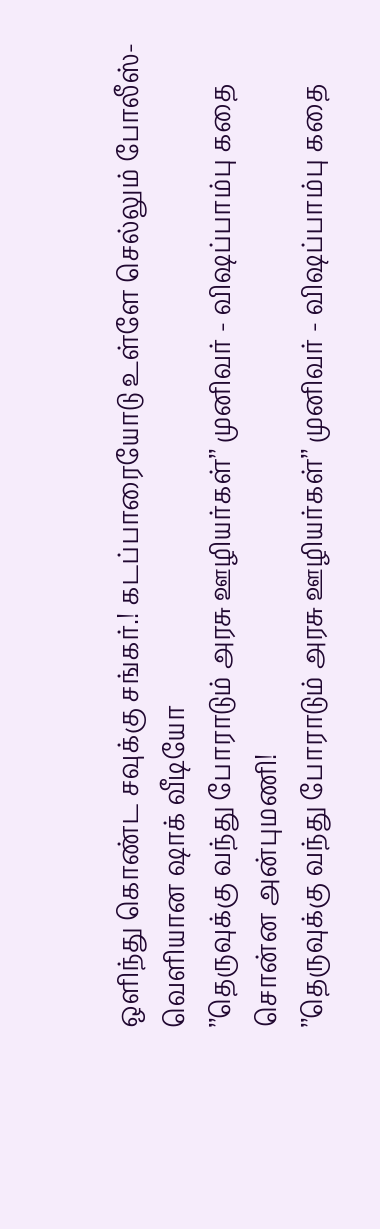ஒளிந்து கொண்ட சவுக்கு சங்கர்.! கடப்பாரையோடு உள்ளே செல்லும் போலீஸ்- வெளியான ஷாக் வீடியோ
’’தெருவுக்கு வந்து போராடும் அரசு ஊழியர்கள்’’ முனிவர் - விஷப்பாம்பு கதை சொன்ன அன்புமணி!
’’தெருவுக்கு வந்து போராடும் அரசு ஊழியர்கள்’’ முனிவர் - விஷப்பாம்பு கதை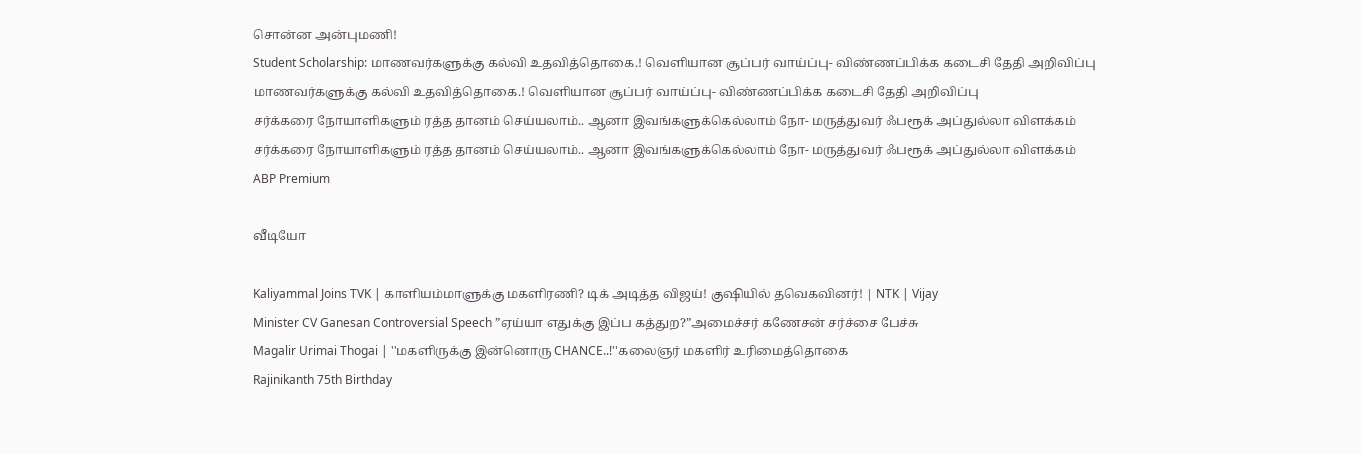சொன்ன அன்புமணி!
Student Scholarship: மாணவர்களுக்கு கல்வி உதவித்தொகை.! வெளியான சூப்பர் வாய்ப்பு- விண்ணப்பிக்க கடைசி தேதி அறிவிப்பு
மாணவர்களுக்கு கல்வி உதவித்தொகை.! வெளியான சூப்பர் வாய்ப்பு- விண்ணப்பிக்க கடைசி தேதி அறிவிப்பு
சர்க்கரை நோயாளிகளும் ரத்த தானம் செய்யலாம்.. ஆனா இவங்களுக்கெல்லாம் நோ- மருத்துவர் ஃபரூக் அப்துல்லா விளக்கம்
சர்க்கரை நோயாளிகளும் ரத்த தானம் செய்யலாம்.. ஆனா இவங்களுக்கெல்லாம் நோ- மருத்துவர் ஃபரூக் அப்துல்லா விளக்கம்
ABP Premium

வீடியோ

Kaliyammal Joins TVK | காளியம்மாளுக்கு மகளிரணி? டிக் அடித்த விஜய்! குஷியில் தவெகவினர்! | NTK | Vijay
Minister CV Ganesan Controversial Speech ”ஏய்யா எதுக்கு இப்ப கத்துற?”அமைச்சர் கணேசன் சர்ச்சை பேச்சு
Magalir Urimai Thogai | ''மகளிருக்கு இன்னொரு CHANCE..!''கலைஞர் மகளிர் உரிமைத்தொகை
Rajinikanth 75th Birthday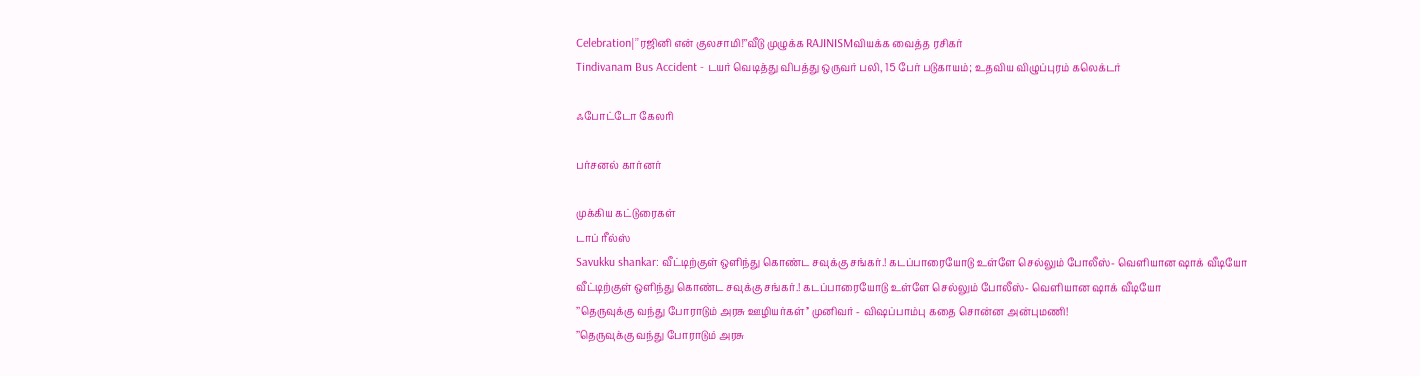Celebration|’’ரஜினி என் குலசாமி!’’வீடு முழுக்க RAJINISMவியக்க வைத்த ரசிகர்
Tindivanam Bus Accident - டயர் வெடித்து விபத்து ஒருவர் பலி, 15 பேர் படுகாயம்; உதவிய விழுப்புரம் கலெக்டர்

ஃபோட்டோ கேலரி

பர்சனல் கார்னர்

முக்கிய கட்டுரைகள்
டாப் ரீல்ஸ்
Savukku shankar: வீட்டிற்குள் ஒளிந்து கொண்ட சவுக்கு சங்கர்.! கடப்பாரையோடு உள்ளே செல்லும் போலீஸ்- வெளியான ஷாக் வீடியோ
வீட்டிற்குள் ஒளிந்து கொண்ட சவுக்கு சங்கர்.! கடப்பாரையோடு உள்ளே செல்லும் போலீஸ்- வெளியான ஷாக் வீடியோ
’’தெருவுக்கு வந்து போராடும் அரசு ஊழியர்கள்’’ முனிவர் - விஷப்பாம்பு கதை சொன்ன அன்புமணி!
’’தெருவுக்கு வந்து போராடும் அரசு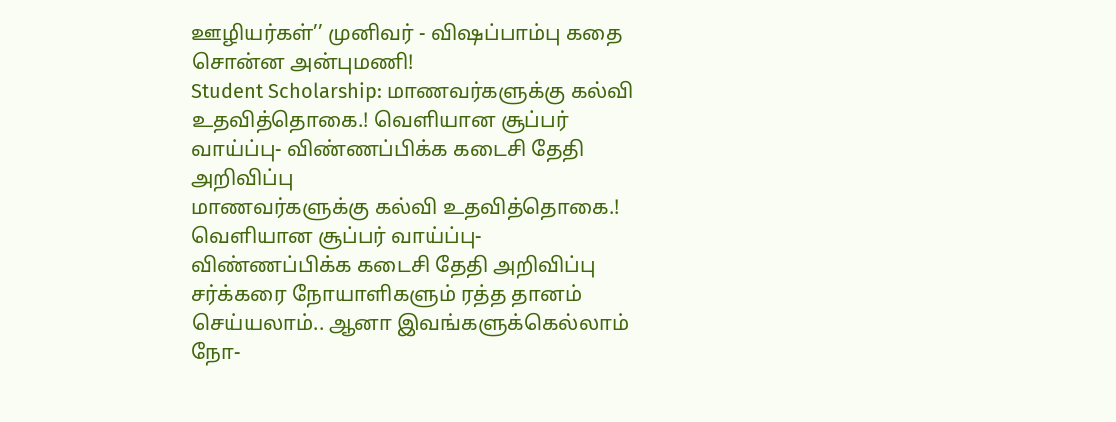ஊழியர்கள்’’ முனிவர் - விஷப்பாம்பு கதை சொன்ன அன்புமணி!
Student Scholarship: மாணவர்களுக்கு கல்வி உதவித்தொகை.! வெளியான சூப்பர் வாய்ப்பு- விண்ணப்பிக்க கடைசி தேதி அறிவிப்பு
மாணவர்களுக்கு கல்வி உதவித்தொகை.! வெளியான சூப்பர் வாய்ப்பு- விண்ணப்பிக்க கடைசி தேதி அறிவிப்பு
சர்க்கரை நோயாளிகளும் ரத்த தானம் செய்யலாம்.. ஆனா இவங்களுக்கெல்லாம் நோ-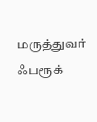மருத்துவர் ஃபரூக்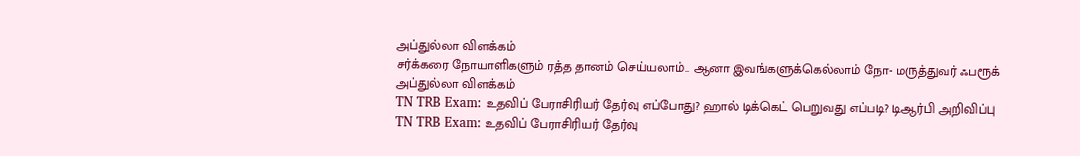அப்துல்லா விளக்கம்
சர்க்கரை நோயாளிகளும் ரத்த தானம் செய்யலாம்.. ஆனா இவங்களுக்கெல்லாம் நோ- மருத்துவர் ஃபரூக் அப்துல்லா விளக்கம்
TN TRB Exam: உதவிப் பேராசிரியர் தேர்வு எப்போது? ஹால் டிக்கெட் பெறுவது எப்படி? டிஆர்பி அறிவிப்பு
TN TRB Exam: உதவிப் பேராசிரியர் தேர்வு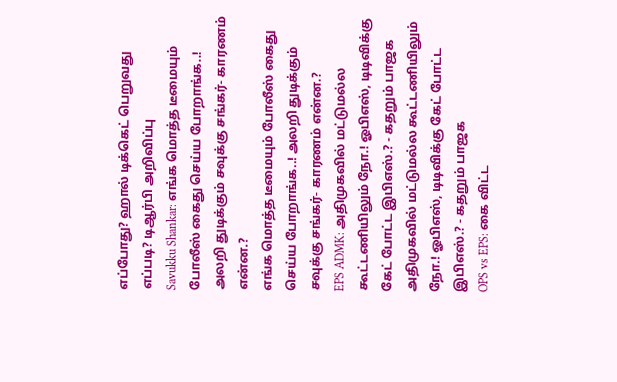எப்போது? ஹால் டிக்கெட் பெறுவது எப்படி? டிஆர்பி அறிவிப்பு
Savukku Shankar: எங்க மொத்த டீமையும் போலீஸ் கைது செய்ய போறாங்க..! அலறி துடிக்கும் சவுக்கு சங்கர்- காரணம் என்ன.?
எங்க மொத்த டீமையும் போலீஸ் கைது செய்ய போறாங்க..! அலறி துடிக்கும் சவுக்கு சங்கர்- காரணம் என்ன.?
EPS ADMK: அதிமுகவில் மட்டுமல்ல கூட்டணியிலும் நோ.! ஓபிஎஸ், டிடிவிக்கு கேட் போட்ட இபிஎஸ்.? - கதறும் பாஜக
அதிமுகவில் மட்டுமல்ல கூட்டணியிலும் நோ.! ஓபிஎஸ், டிடிவிக்கு கேட் போட்ட இபிஎஸ்.? - கதறும் பாஜக
OPS vs EPS: கை விட்ட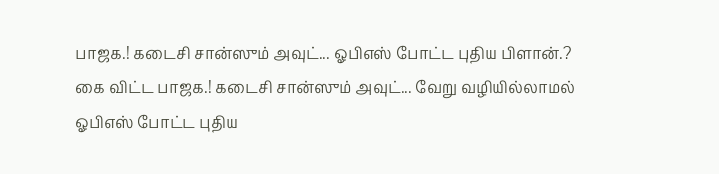பாஜக.! கடைசி சான்ஸும் அவுட்... ஓபிஎஸ் போட்ட புதிய பிளான்.?
கை விட்ட பாஜக.! கடைசி சான்ஸும் அவுட்... வேறு வழியில்லாமல் ஓபிஎஸ் போட்ட புதிய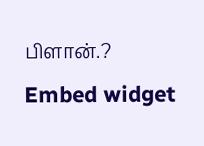பிளான்.?
Embed widget